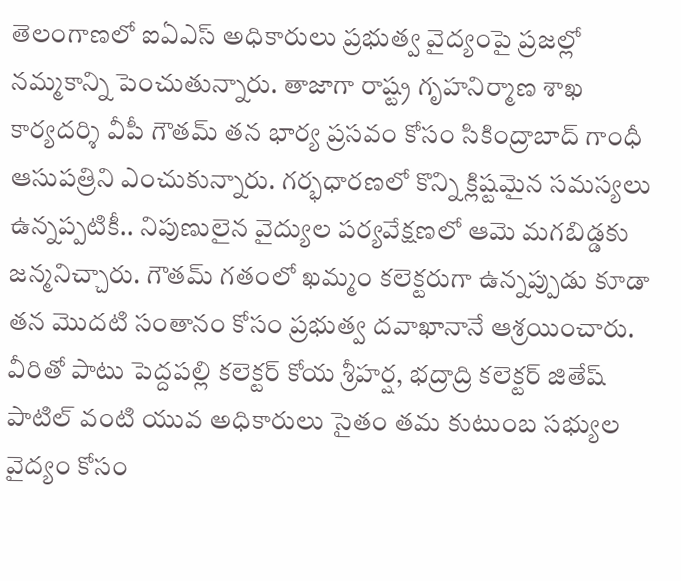తెలంగాణలో ఐఏఎస్ అధికారులు ప్రభుత్వ వైద్యంపై ప్రజల్లో నమ్మకాన్ని పెంచుతున్నారు. తాజాగా రాష్ట్ర గృహనిర్మాణ శాఖ కార్యదర్శి వీపీ గౌతమ్ తన భార్య ప్రసవం కోసం సికింద్రాబాద్ గాంధీ ఆసుపత్రిని ఎంచుకున్నారు. గర్భధారణలో కొన్ని క్లిష్టమైన సమస్యలు ఉన్నప్పటికీ.. నిపుణులైన వైద్యుల పర్యవేక్షణలో ఆమె మగబిడ్డకు జన్మనిచ్చారు. గౌతమ్ గతంలో ఖమ్మం కలెక్టరుగా ఉన్నప్పుడు కూడా తన మొదటి సంతానం కోసం ప్రభుత్వ దవాఖానానే ఆశ్రయించారు. వీరితో పాటు పెద్దపల్లి కలెక్టర్ కోయ శ్రీహర్ష, భద్రాద్రి కలెక్టర్ జితేష్ పాటిల్ వంటి యువ అధికారులు సైతం తమ కుటుంబ సభ్యుల వైద్యం కోసం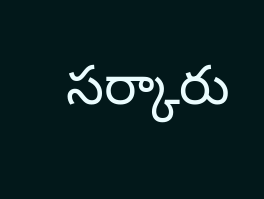సర్కారు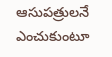ఆసుపత్రులనే ఎంచుకుంటూ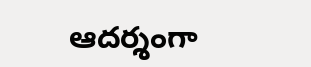ఆదర్శంగా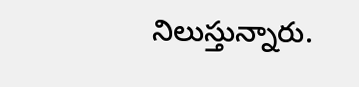నిలుస్తున్నారు.